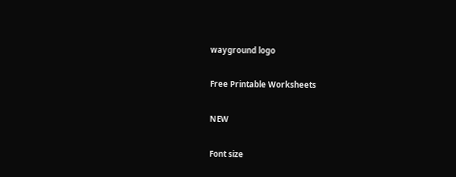wayground logo

Free Printable Worksheets

NEW

Font size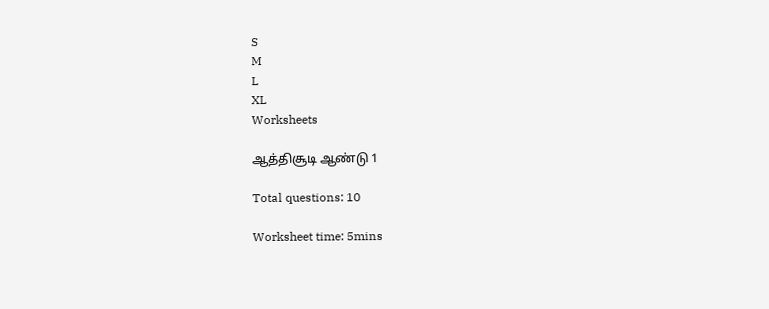S
M
L
XL
Worksheets

ஆத்திசூடி ஆண்டு 1

Total questions: 10

Worksheet time: 5mins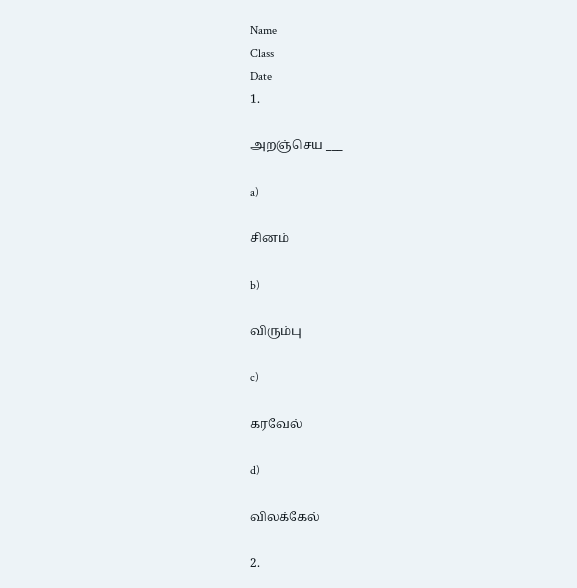Name
Class
Date
1.

அறஞ்செய ___

a)

சினம்

b)

விரும்பு

c)

கரவேல்

d)

விலக்கேல்

2.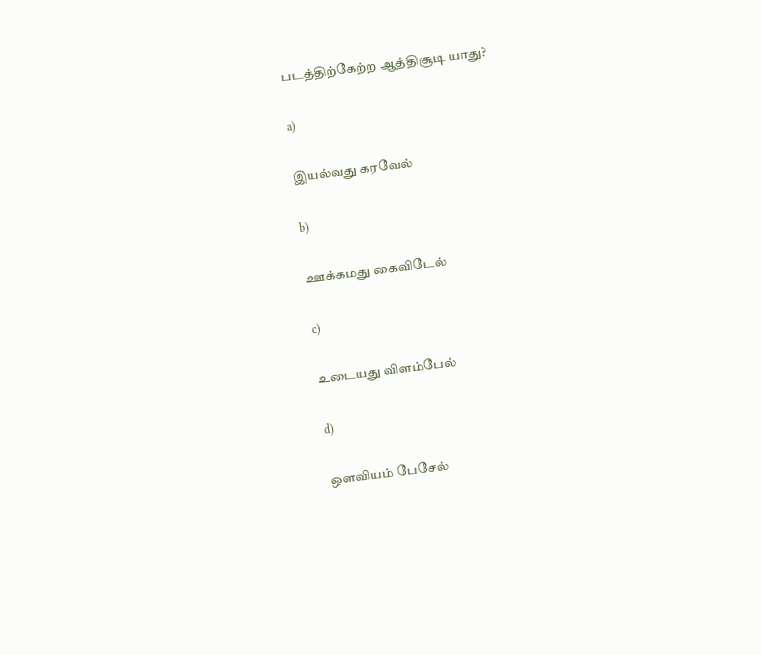படத்திற்கேற்ற ஆத்திசூடி யாது?

a)

இயல்வது கரவேல்

b)

ஊக்கமது கைவிடேல்

c)

உடையது விளம்பேல்

d)

ஒளவியம் பேசேல்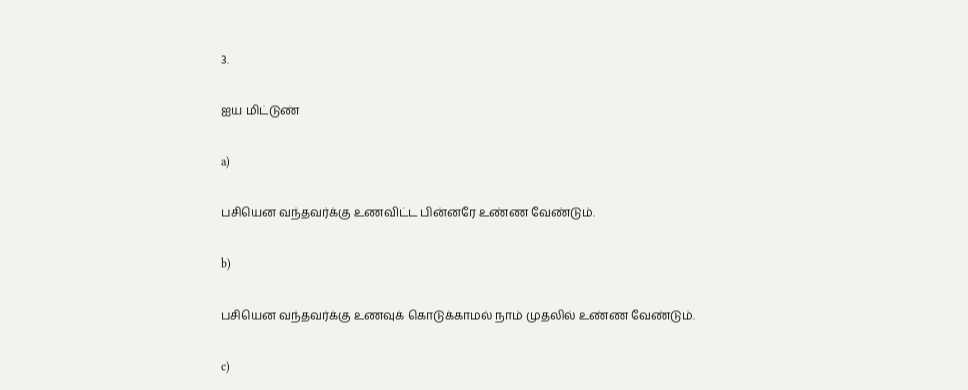3.

ஐய மிட்டுண்

a)

பசியென வந்தவர்க்கு உணவிட்ட பின்னரே உண்ண வேண்டும்.

b)

பசியென வந்தவர்க்கு உணவுக் கொடுக்காமல் நாம் முதலில் உண்ண வேண்டும்.

c)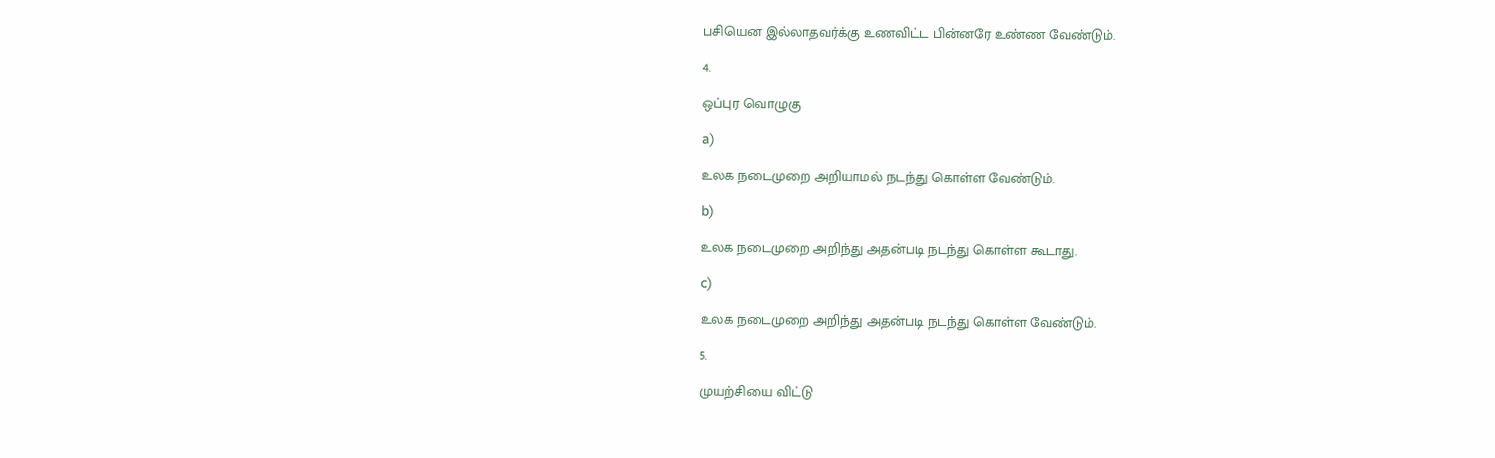பசியென இல்லாதவர்க்கு உணவிட்ட பின்னரே உண்ண வேண்டும்.

4.

ஒப்புர வொழுகு

a)

உலக நடைமுறை அறியாமல் நடந்து கொள்ள வேண்டும்.

b)

உலக நடைமுறை அறிந்து அதன்படி நடந்து கொள்ள கூடாது.

c)

உலக நடைமுறை அறிந்து அதன்படி நடந்து கொள்ள வேண்டும்.

5.

முயற்சியை விட்டு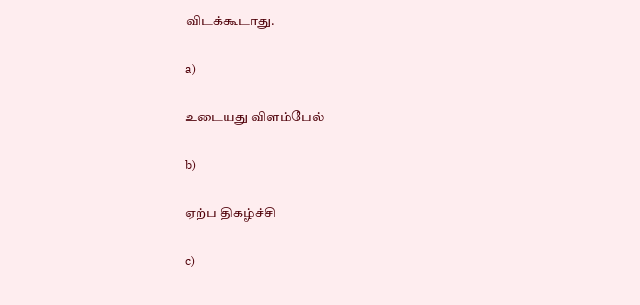விடக்கூடாது.

a)

உடையது விளம்பேல்

b)

ஏற்ப திகழ்ச்சி

c)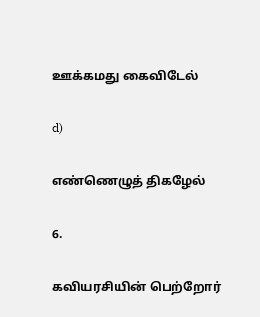ஊக்கமது கைவிடேல்

d)

எண்ணெழுத் திகழேல்

6.

கவியரசியின் பெற்றோர்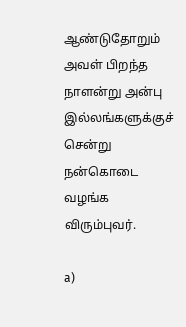ஆண்டுதோறும் அவள் பிறந்த நாளன்று அன்பு இல்லங்களுக்குச் சென்று நன்கொடை வழங்க விரும்புவர்.

a)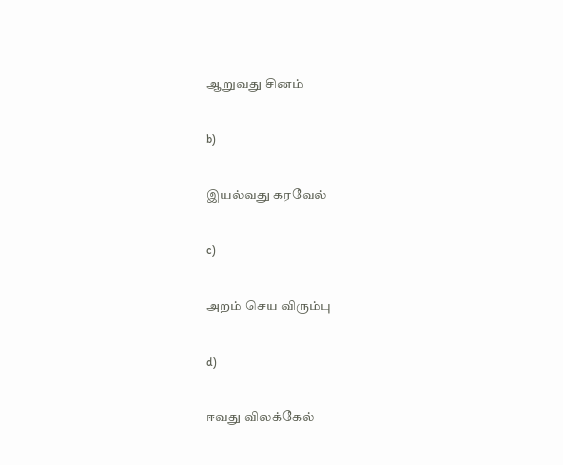ஆறுவது சினம்

b)

இயல்வது கரவேல்

c)

அறம் செய விரும்பு

d)

ஈவது விலக்கேல்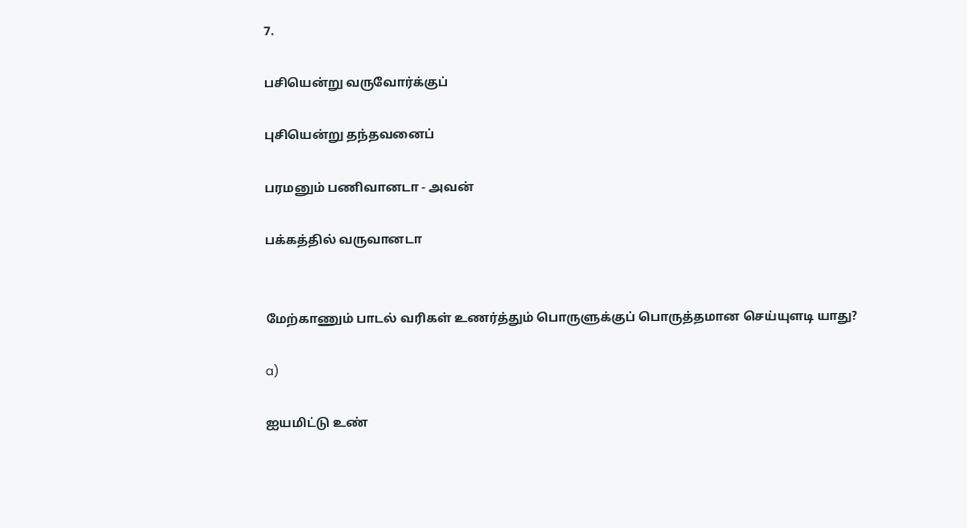7.

பசியென்று வருவோர்க்குப்

புசியென்று தந்தவனைப்

பரமனும் பணிவானடா - அவன்

பக்கத்தில் வருவானடா


மேற்காணும் பாடல் வரிகள் உணர்த்தும் பொருளுக்குப் பொருத்தமான செய்யுளடி யாது?

a)

ஐயமிட்டு உண்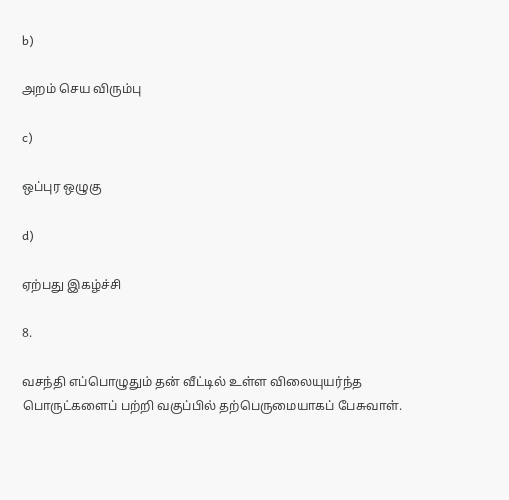b)

அறம் செய விரும்பு

c)

ஒப்புர ஒழுகு

d)

ஏற்பது இகழ்ச்சி

8.

வசந்தி எப்பொழுதும் தன் வீட்டில் உள்ள விலையுயர்ந்த பொருட்களைப் பற்றி வகுப்பில் தற்பெருமையாகப் பேசுவாள்.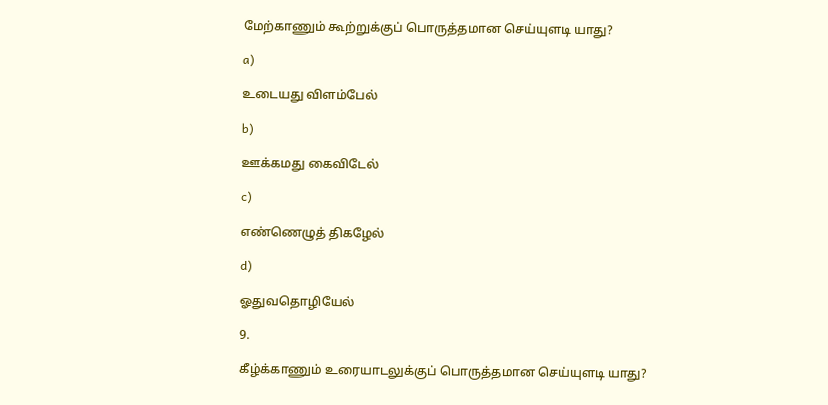மேற்காணும் கூற்றுக்குப் பொருத்தமான செய்யுளடி யாது?

a)

உடையது விளம்பேல்

b)

ஊக்கமது கைவிடேல்

c)

எண்ணெழுத் திகழேல்

d)

ஓதுவதொழியேல்

9.

கீழ்க்காணும் உரையாடலுக்குப் பொருத்தமான செய்யுளடி யாது?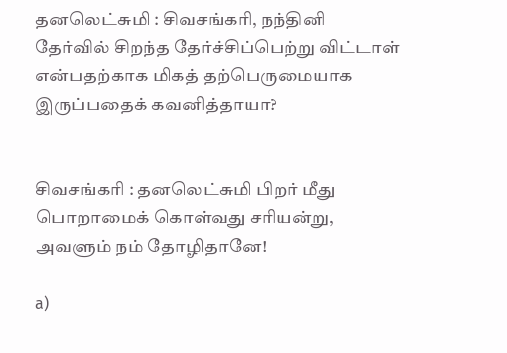தனலெட்சுமி : சிவசங்கரி, நந்தினி தேர்வில் சிறந்த தேர்ச்சிப்பெற்று விட்டாள் என்பதற்காக மிகத் தற்பெருமையாக இருப்பதைக் கவனித்தாயா?


சிவசங்கரி : தனலெட்சுமி பிறர் மீது பொறாமைக் கொள்வது சரியன்று, அவளும் நம் தோழிதானே!

a)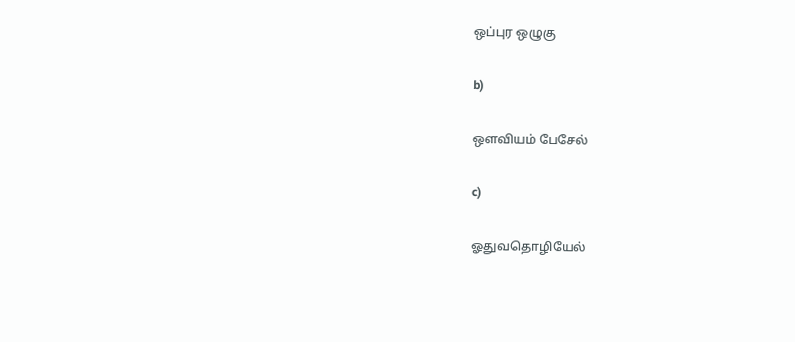ஒப்புர ஒழுகு

b)

ஔவியம் பேசேல்

c)

ஓதுவதொழியேல்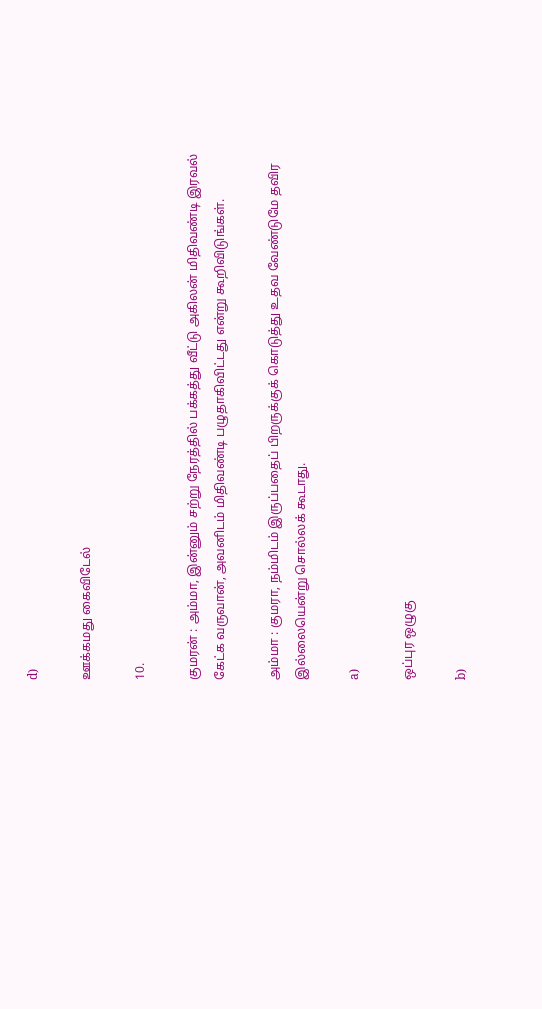d)

ஊக்கமது கைவிடேல்

10.

குமரன் : அம்மா, இன்னும் சற்று நேரத்தில் பக்கத்து வீட்டு அகிலன் மிதிவண்டி இரவல் கேட்க வருவான், அவனிடம் மிதிவண்டி பழுதாகிவிட்டது என்று கூறிவிடுங்கள்.

அம்மா : குமரா, நம்மிடம் இருப்பதைப் பிறருக்குக் கொடுத்து உதவ வேண்டுமே தவிர இல்லையென்று சொல்லக் கூடாது.

a)

ஒப்புர ஒழுகு

b)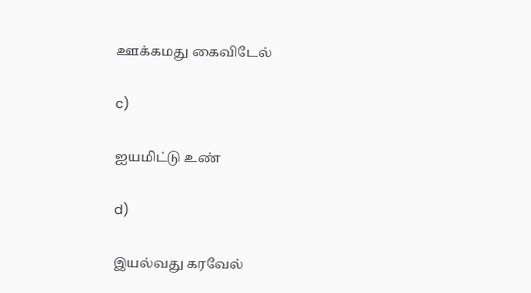ஊக்கமது கைவிடேல்

c)

ஐயமிட்டு உண்

d)

இயல்வது கரவேல்